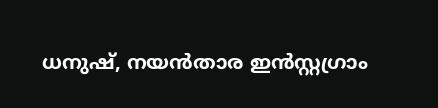ധനുഷ്, നയന്‍താര ഇൻസ്റ്റഗ്രാം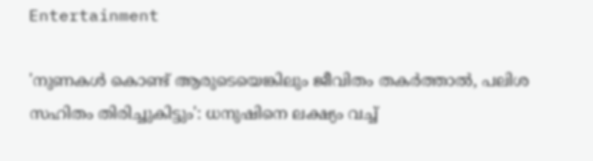Entertainment

'നുണകള്‍ കൊണ്ട് ആരുടെയെങ്കിലും ജീവിതം തകര്‍ത്താല്‍, പലിശ സഹിതം തിരിച്ചുകിട്ടും': ധനുഷിനെ ലക്ഷ്യം വച്ച്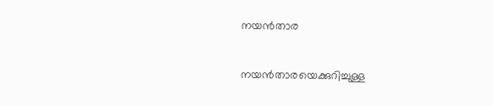നയന്‍താര

നയന്‍താരയെക്കുറിച്ചുള്ള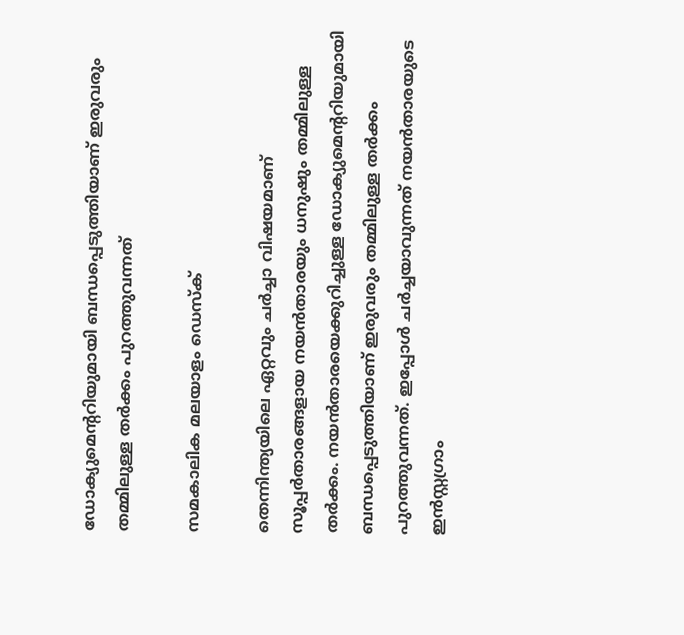ഡോക്യുമെന്ററിയുമായി ബന്ധപ്പെടുത്തിയാണ് ഇരുവരും തമ്മിലുള്ള തര്‍ക്കം പുറത്തുവന്നത്

സമകാലിക മലയാളം ഡെസ്ക്

തെന്നിന്ത്യയിലെ ഏറ്റവും ചര്‍ച്ചാ വിഷയമാണ് സൂപ്പര്‍താരങ്ങളായ നയന്‍താരയും ധനുഷും തമ്മിലുള്ള തര്‍ക്കം. നയന്‍താരയെക്കുറിച്ചുള്ള ഡോക്യുമെന്ററിയുമായി ബന്ധപ്പെടുത്തിയാണ് ഇരുവരും തമ്മിലുള്ള തര്‍ക്കം പുറത്തുവന്നത്. ഇപ്പോള്‍ ചര്‍ച്ചയാവുന്നത് നയന്‍താരയുടെ ഇന്‍സ്റ്റഗ്രാം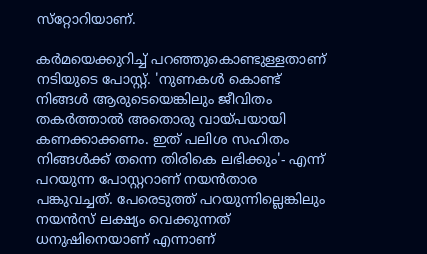സ്‌റ്റോറിയാണ്.

കര്‍മയെക്കുറിച്ച് പറഞ്ഞുകൊണ്ടുള്ളതാണ് നടിയുടെ പോസ്റ്റ്. 'നുണകള്‍ കൊണ്ട് നിങ്ങള്‍ ആരുടെയെങ്കിലും ജീവിതം തകര്‍ത്താല്‍ അതൊരു വായ്പയായി കണക്കാക്കണം. ഇത് പലിശ സഹിതം നിങ്ങള്‍ക്ക് തന്നെ തിരികെ ലഭിക്കും'- എന്ന് പറയുന്ന പോസ്റ്ററാണ് നയന്‍താര പങ്കുവച്ചത്. പേരെടുത്ത് പറയുന്നില്ലെങ്കിലും നയന്‍സ് ലക്ഷ്യം വെക്കുന്നത് ധനുഷിനെയാണ് എന്നാണ്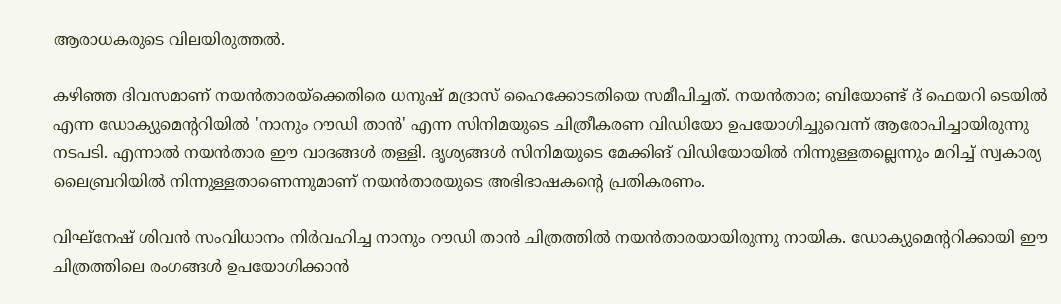ആരാധകരുടെ വിലയിരുത്തല്‍.

കഴിഞ്ഞ ദിവസമാണ് നയന്‍താരയ്‌ക്കെതിരെ ധനുഷ് മദ്രാസ് ഹൈക്കോടതിയെ സമീപിച്ചത്. നയന്‍താര; ബിയോണ്ട് ദ് ഫെയറി ടെയില്‍ എന്ന ഡോക്യുമെന്ററിയില്‍ 'നാനും റൗഡി താന്‍' എന്ന സിനിമയുടെ ചിത്രീകരണ വിഡിയോ ഉപയോഗിച്ചുവെന്ന് ആരോപിച്ചായിരുന്നു നടപടി. എന്നാല്‍ നയന്‍താര ഈ വാദങ്ങള്‍ തള്ളി. ദൃശ്യങ്ങള്‍ സിനിമയുടെ മേക്കിങ് വിഡിയോയില്‍ നിന്നുള്ളതല്ലെന്നും മറിച്ച് സ്വകാര്യ ലൈബ്രറിയില്‍ നിന്നുള്ളതാണെന്നുമാണ് നയന്‍താരയുടെ അഭിഭാഷകന്റെ പ്രതികരണം.

വിഘ്നേഷ് ശിവന്‍ സംവിധാനം നിര്‍വഹിച്ച നാനും റൗഡി താന്‍ ചിത്രത്തില്‍ നയന്‍താരയായിരുന്നു നായിക. ഡോക്യുമെന്ററിക്കായി ഈ ചിത്രത്തിലെ രംഗങ്ങള്‍ ഉപയോഗിക്കാന്‍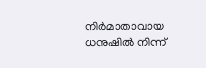നിര്‍മാതാവായ ധനുഷില്‍ നിന്ന്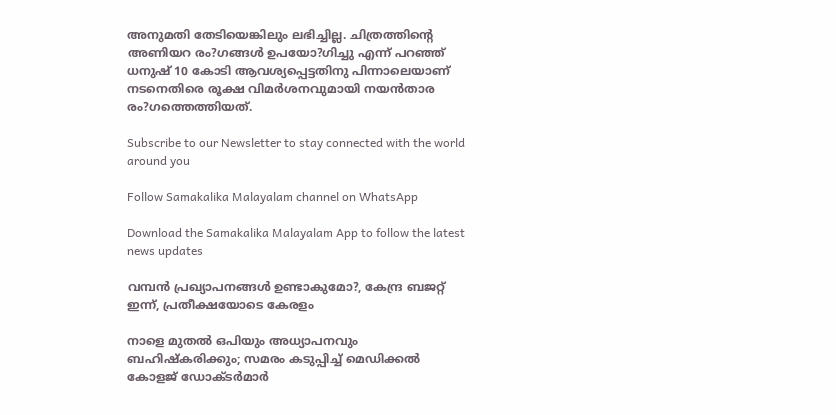അനുമതി തേടിയെങ്കിലും ലഭിച്ചില്ല. ചിത്രത്തിന്റെ അണിയറ രം?ഗങ്ങള്‍ ഉപയോ?ഗിച്ചു എന്ന് പറഞ്ഞ് ധനുഷ് 10 കോടി ആവശ്യപ്പെട്ടതിനു പിന്നാലെയാണ് നടനെതിരെ രൂക്ഷ വിമര്‍ശനവുമായി നയന്‍താര രം?ഗത്തെത്തിയത്.

Subscribe to our Newsletter to stay connected with the world around you

Follow Samakalika Malayalam channel on WhatsApp

Download the Samakalika Malayalam App to follow the latest news updates

വമ്പൻ പ്രഖ്യാപനങ്ങൾ ഉണ്ടാകുമോ?, കേന്ദ്ര ബജറ്റ് ഇന്ന്, പ്രതീക്ഷയോടെ കേരളം

നാളെ മുതൽ ഒപിയും അധ്യാപനവും ബഹിഷ്കരിക്കും; സമരം കടുപ്പിച്ച് മെഡിക്കൽ കോളജ് ഡോക്ടർമാർ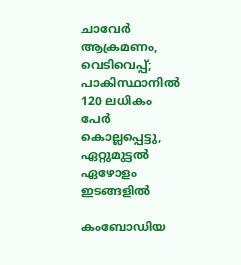ചാവേര്‍ ആക്രമണം, വെടിവെപ്പ്; പാകിസ്ഥാനില്‍ 120 ലധികം പേര്‍ കൊല്ലപ്പെട്ടു, ഏറ്റുമുട്ടല്‍ ഏഴോളം ഇടങ്ങളില്‍

കംബോഡിയ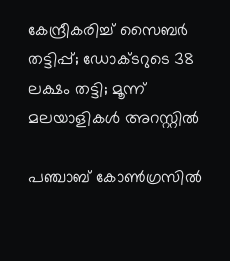കേന്ദ്രീകരിച്ച് സൈബർ തട്ടിപ്പ്; ഡോക്ടറുടെ 38 ലക്ഷം തട്ടി; മൂന്ന് മലയാളികൾ അറസ്റ്റിൽ

പഞ്ചാബ് കോണ്‍ഗ്രസില്‍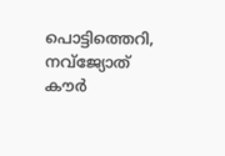പൊട്ടിത്തെറി, നവ്ജ്യോത് കൗര്‍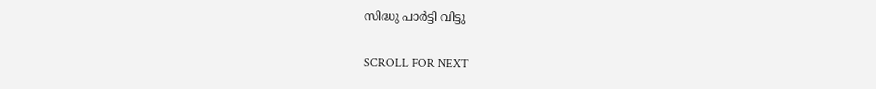സിദ്ധു പാര്‍ട്ടി വിട്ടു

SCROLL FOR NEXT